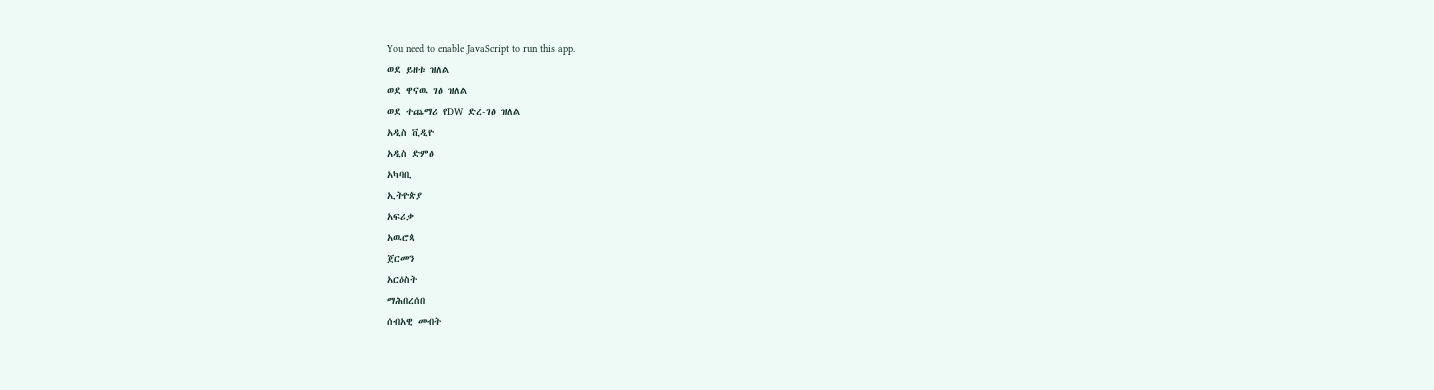You need to enable JavaScript to run this app.
ወደ ይዘቱ ዝለል
ወደ ዋናዉ ገፅ ዝለል
ወደ ተጨማሪ የDW ድረ-ገፅ ዝለል
አዲስ ቪዲዮ
አዲስ ድምፅ
አካባቢ
ኢትዮጵያ
አፍሪቃ
አዉሮጳ
ጀርመን
አርዕስት
ማሕበረሰበ
ሰብአዊ መብት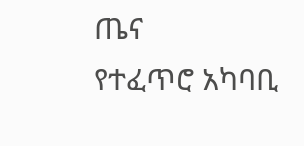ጤና
የተፈጥሮ አካባቢ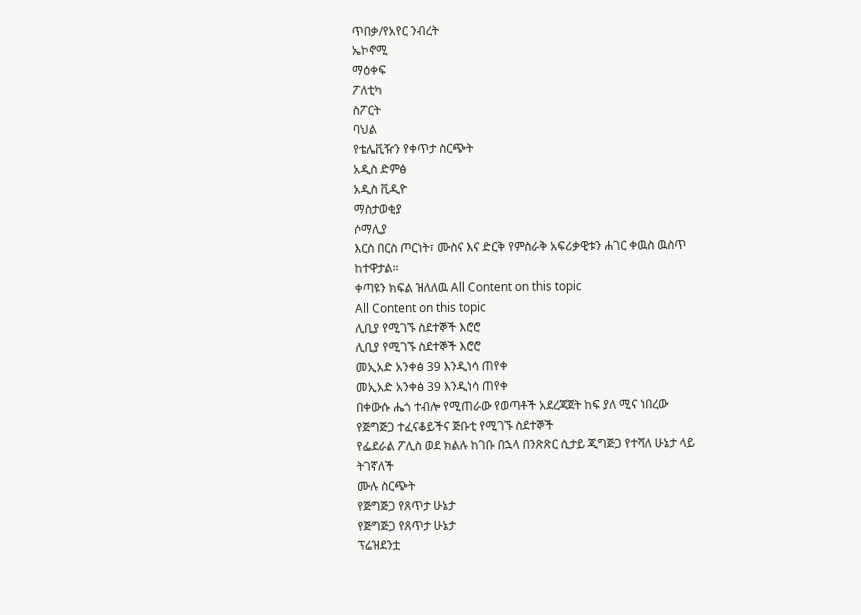ጥበቃ/የአየር ንብረት
ኤኮኖሚ
ማዕቀፍ
ፖለቲካ
ስፖርት
ባህል
የቴሌቪዥን የቀጥታ ስርጭት
አዲስ ድምፅ
አዲስ ቪዲዮ
ማስታወቂያ
ሶማሊያ
እርስ በርስ ጦርነት፣ ሙስና እና ድርቅ የምስራቅ አፍሪቃዊቱን ሐገር ቀዉስ ዉስጥ ከተዋታል።
ቀጣዩን ክፍል ዝለለዉ All Content on this topic
All Content on this topic
ሊቢያ የሚገኙ ስደተኞች እሮሮ
ሊቢያ የሚገኙ ስደተኞች እሮሮ
መኢአድ አንቀፅ 39 እንዲነሳ ጠየቀ
መኢአድ አንቀፅ 39 እንዲነሳ ጠየቀ
በቀውሱ ሔጎ ተብሎ የሚጠራው የወጣቶች አደረጃጀት ከፍ ያለ ሚና ነበረው
የጅግጅጋ ተፈናቆይችና ጅቡቲ የሚገኙ ስደተኞች
የፌደራል ፖሊስ ወደ ክልሉ ከገቡ በኋላ በንጽጽር ሲታይ ጂግጅጋ የተሻለ ሁኔታ ላይ ትገኛለች
ሙሉ ስርጭት
የጅግጅጋ የጸጥታ ሁኔታ
የጅግጅጋ የጸጥታ ሁኔታ
ፕሬዝደንቷ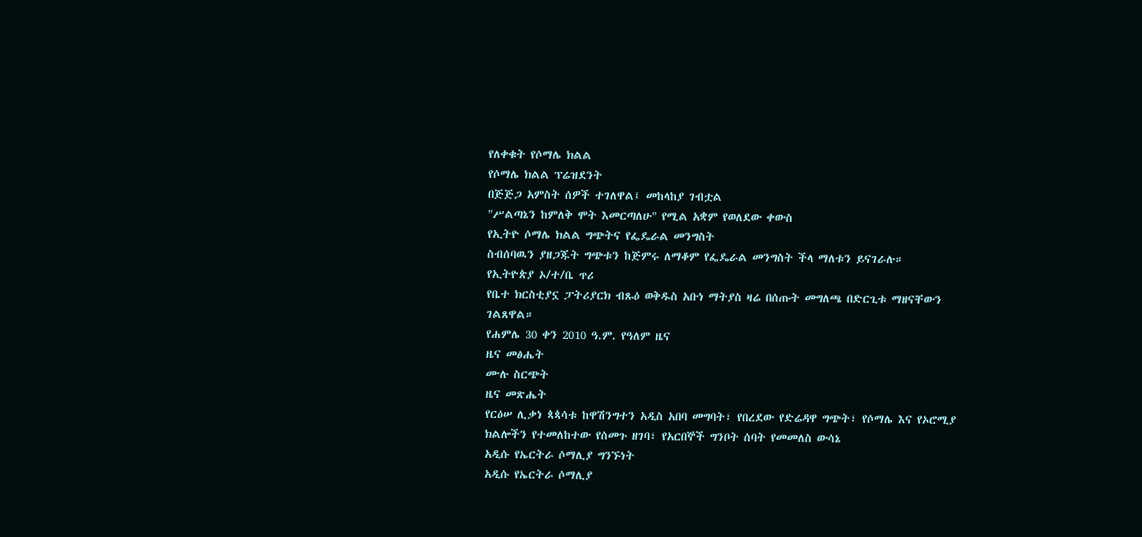የለቀቁት የሶማሌ ክልል
የሶማሌ ክልል ፕሬዝደንት
በጅጅጋ አምስት ሰዎች ተገለዋል፤ መከላከያ ገብቷል
"ሥልጣኔን ከምለቅ ሞት እመርጣለሁ" የሚል አቋም የወለደው ቀውስ
የኢትዮ ሶማሌ ክልል ግጭትና የፌዴራል መንግስት
ስብሰባዉን ያዘጋጁት ግጭቱን ከጅምሩ ለማቆም የፌዴራል መንግስት ችላ ማለቱን ይናገራሉ።
የኢትዮጵያ ኦ/ተ/ቤ ጥሪ
የቤተ ክርስቲያኗ ፓትሪያርክ ብጹዕ ወቅዱስ አቡነ ማትያስ ዛሬ በሰጡት መግለጫ በድርጊቱ ማዘናቸውን ገልጸዋል።
የሐምሌ 30 ቀን 2010 ዓ.ም. የዓለም ዜና
ዜና መፅሔት
ሙሉ ስርጭት
ዜና መጽሔት
የርዕሠ ሊቃነ ጳጳሳቱ ከዋሽንግተን አዲስ አበባ መግባት፣ የበረደው የድሬዳዋ ግጭት፣ የሶማሌ እና የኦሮሚያ ክልሎችን የተመለከተው የሰመጉ ዘገባ፣ የአርበኞች ግንቦት ሰባት የመመለስ ውሳኔ
አዲሱ የኤርትራ ሶማሊያ ግንኙነት
አዲሱ የኤርትራ ሶማሊያ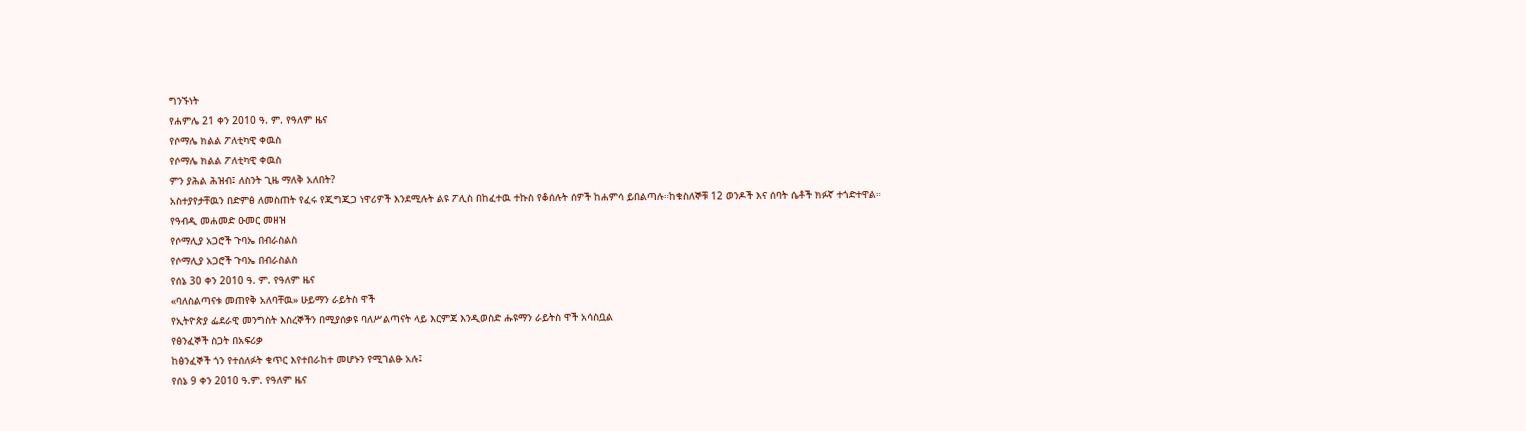ግንኙነት
የሐምሌ 21 ቀን 2010 ዓ. ም. የዓለም ዜና
የሶማሌ ክልል ፖለቲካዊ ቀዉስ
የሶማሌ ክልል ፖለቲካዊ ቀዉስ
ምን ያሕል ሕዝብ፤ ለስንት ጊዜ ማለቅ አለበት?
አስተያየታቸዉን በድምፅ ለመስጠት የፈሩ የጂግጂጋ ነዋሪዎች እንደሚሉት ልዩ ፖሊስ በከፈተዉ ተኩስ የቆሰሉት ሰዎች ከሐምሳ ይበልጣሉ።ከቁስለኞቹ 12 ወንዶች እና ሰባት ሴቶች ክፉኛ ተጎድተዋል።
የዓብዲ መሐመድ ዑመር መዘዝ
የሶማሊያ አጋሮች ጉባኤ በብራስልስ
የሶማሊያ አጋሮች ጉባኤ በብራስልስ
የሰኔ 30 ቀን 2010 ዓ. ም. የዓለም ዜና
«ባለስልጣናቱ መጠየቅ አለባቸዉ» ሁይማን ራይትስ ዋች
የኢትዮጵያ ፌደራዊ መንግስት እስረኞችን በሚያሰቃዩ ባለሥልጣናት ላይ እርምጃ እንዲወስድ ሑዩማን ራይትስ ዋች አሳስቧል
የፅንፈኞች ስጋት በአፍሪቃ
ከፅንፈኞች ጎን የተሰለፉት ቁጥር እየተበራከተ መሆኑን የሚገልፁ አሉ፤
የሰኔ 9 ቀን 2010 ዓ.ም. የዓለም ዜና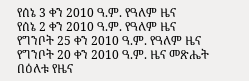የሰኔ 3 ቀን 2010 ዓ.ም. የዓለም ዜና
የሰኔ 2 ቀን 2010 ዓ.ም. የዓለም ዜና
የግንቦት 25 ቀን 2010 ዓ.ም. የዓለም ዜና
የግንቦት 20 ቀን 2010 ዓ.ም. ዜና መጽሔት
በዕለቱ የዜና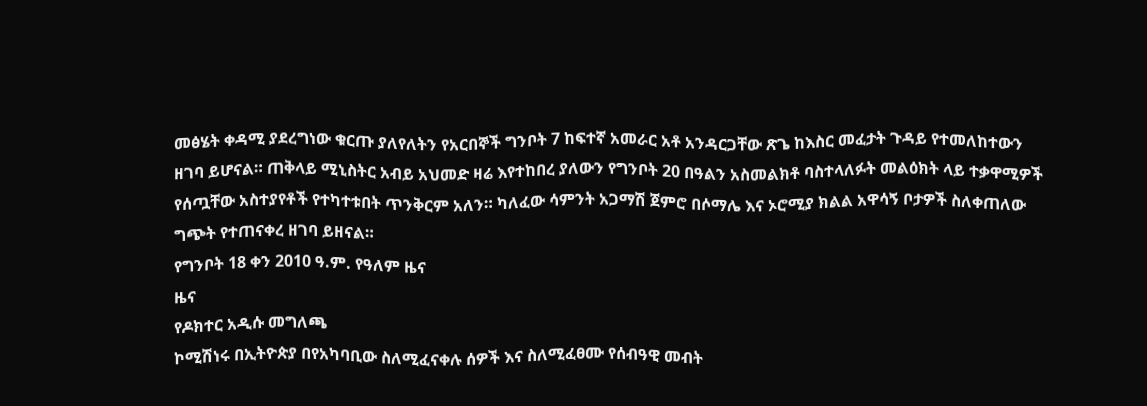መፅሄት ቀዳሚ ያደረግነው ቁርጡ ያለየለትን የአርበኞች ግንቦት 7 ከፍተኛ አመራር አቶ አንዳርጋቸው ጽጌ ከእስር መፈታት ጉዳይ የተመለከተውን ዘገባ ይሆናል። ጠቅላይ ሚኒስትር አብይ አህመድ ዛሬ እየተከበረ ያለውን የግንቦት 20 በዓልን አስመልክቶ ባስተላለፉት መልዕክት ላይ ተቃዋሚዎች የሰጧቸው አስተያየቶች የተካተቱበት ጥንቅርም አለን። ካለፈው ሳምንት አጋማሽ ጀምሮ በሶማሌ እና ኦሮሚያ ክልል አዋሳኝ ቦታዎች ስለቀጠለው ግጭት የተጠናቀረ ዘገባ ይዘናል።
የግንቦት 18 ቀን 2010 ዓ.ም. የዓለም ዜና
ዜና
የዶክተር አዲሱ መግለጫ
ኮሚሽነሩ በኢትዮጵያ በየአካባቢው ስለሚፈናቀሉ ሰዎች እና ስለሚፈፀሙ የሰብዓዊ መብት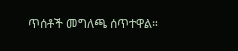ጥሰቶች መግለጫ ሰጥተዋል።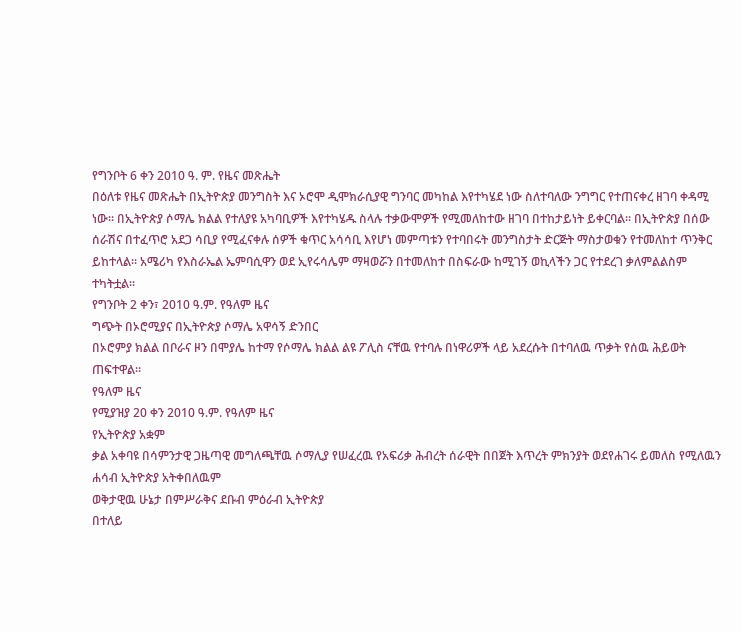የግንቦት 6 ቀን 2010 ዓ. ም. የዜና መጽሔት
በዕለቱ የዜና መጽሔት በኢትዮጵያ መንግስት እና ኦሮሞ ዲሞክራሲያዊ ግንባር መካከል እየተካሄደ ነው ስለተባለው ንግግር የተጠናቀረ ዘገባ ቀዳሚ ነው፡፡ በኢትዮጵያ ሶማሌ ክልል የተለያዩ አካባቢዎች እየተካሄዱ ስላሉ ተቃውሞዎች የሚመለከተው ዘገባ በተከታይነት ይቀርባል፡፡ በኢትዮጵያ በሰው ሰራሽና በተፈጥሮ አደጋ ሳቢያ የሚፈናቀሉ ሰዎች ቁጥር አሳሳቢ እየሆነ መምጣቱን የተባበሩት መንግስታት ድርጅት ማስታወቁን የተመለከተ ጥንቅር ይከተላል፡፡ አሜሪካ የእስራኤል ኤምባሲዋን ወደ ኢየሩሳሌም ማዛወሯን በተመለከተ በስፍራው ከሚገኝ ወኪላችን ጋር የተደረገ ቃለምልልስም ተካትቷል፡፡
የግንቦት 2 ቀን፣ 2010 ዓ.ም. የዓለም ዜና
ግጭት በኦሮሚያና በኢትዮጵያ ሶማሌ አዋሳኝ ድንበር
በኦሮምያ ክልል በቦራና ዞን በሞያሌ ከተማ የሶማሌ ክልል ልዩ ፖሊስ ናቸዉ የተባሉ በነዋሪዎች ላይ አደረሱት በተባለዉ ጥቃት የሰዉ ሕይወት ጠፍተዋል።
የዓለም ዜና
የሚያዝያ 20 ቀን 2010 ዓ.ም. የዓለም ዜና
የኢትዮጵያ አቋም
ቃል አቀባዩ በሳምንታዊ ጋዜጣዊ መግለጫቸዉ ሶማሊያ የሠፈረዉ የአፍሪቃ ሕብረት ሰራዊት በበጀት እጥረት ምክንያት ወደየሐገሩ ይመለስ የሚለዉን ሐሳብ ኢትዮጵያ አትቀበለዉም
ወቅታዊዉ ሁኔታ በምሥራቅና ደቡብ ምዕራብ ኢትዮጵያ
በተለይ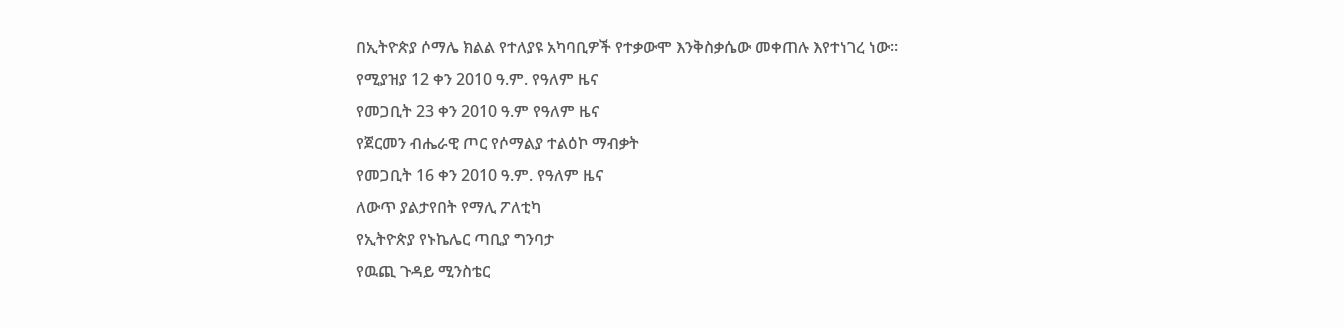በኢትዮጵያ ሶማሌ ክልል የተለያዩ አካባቢዎች የተቃውሞ እንቅስቃሴው መቀጠሉ እየተነገረ ነው።
የሚያዝያ 12 ቀን 2010 ዓ.ም. የዓለም ዜና
የመጋቢት 23 ቀን 2010 ዓ.ም የዓለም ዜና
የጀርመን ብሔራዊ ጦር የሶማልያ ተልዕኮ ማብቃት
የመጋቢት 16 ቀን 2010 ዓ.ም. የዓለም ዜና
ለውጥ ያልታየበት የማሊ ፖለቲካ
የኢትዮጵያ የኑኬሌር ጣቢያ ግንባታ
የዉጪ ጉዳይ ሚንስቴር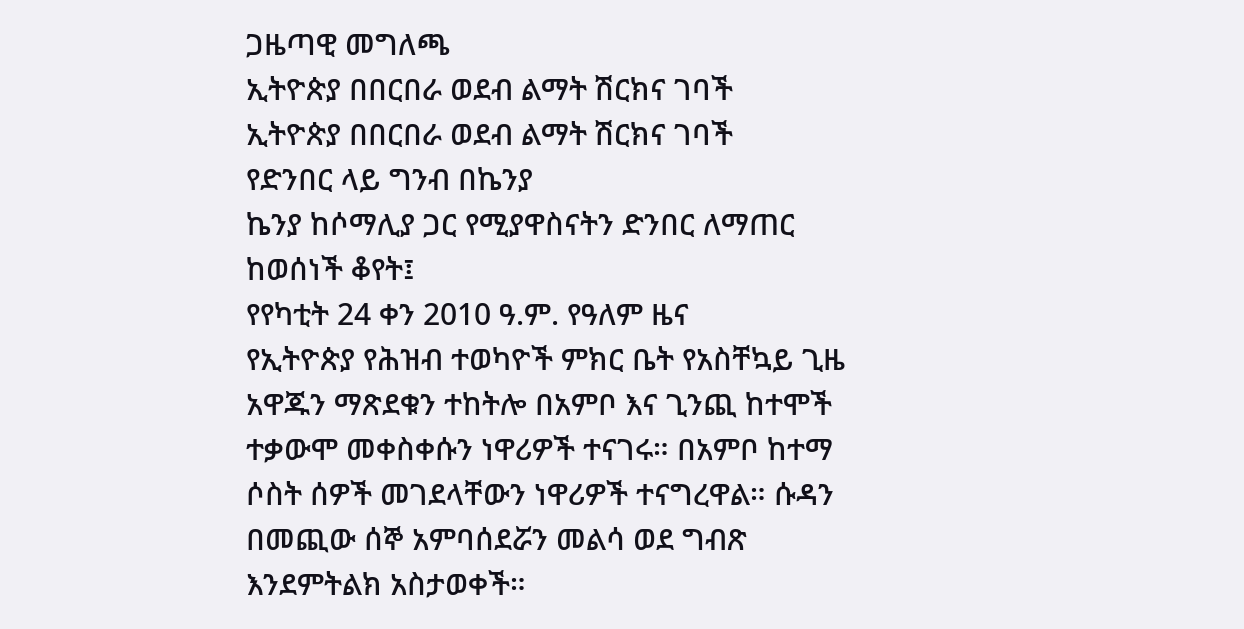ጋዜጣዊ መግለጫ
ኢትዮጵያ በበርበራ ወደብ ልማት ሽርክና ገባች
ኢትዮጵያ በበርበራ ወደብ ልማት ሽርክና ገባች
የድንበር ላይ ግንብ በኬንያ
ኬንያ ከሶማሊያ ጋር የሚያዋስናትን ድንበር ለማጠር ከወሰነች ቆየት፤
የየካቲት 24 ቀን 2010 ዓ.ም. የዓለም ዜና
የኢትዮጵያ የሕዝብ ተወካዮች ምክር ቤት የአስቸኳይ ጊዜ አዋጁን ማጽደቁን ተከትሎ በአምቦ እና ጊንጪ ከተሞች ተቃውሞ መቀስቀሱን ነዋሪዎች ተናገሩ። በአምቦ ከተማ ሶስት ሰዎች መገደላቸውን ነዋሪዎች ተናግረዋል። ሱዳን በመጪው ሰኞ አምባሰደሯን መልሳ ወደ ግብጽ እንደምትልክ አስታወቀች።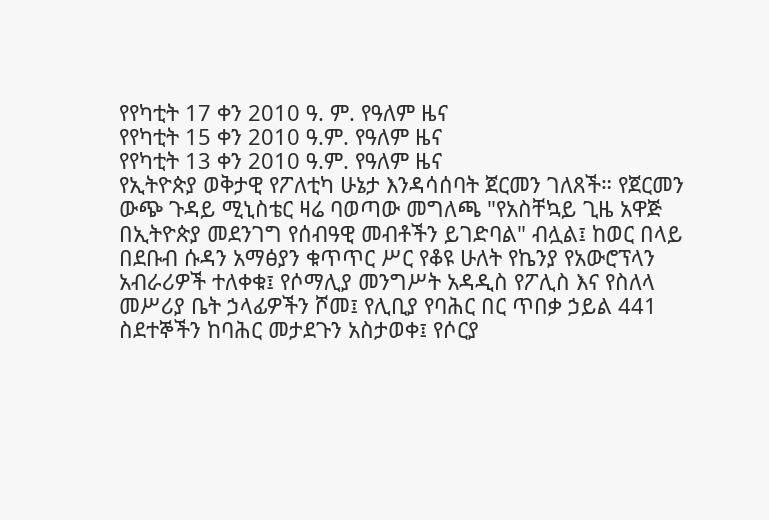የየካቲት 17 ቀን 2010 ዓ. ም. የዓለም ዜና
የየካቲት 15 ቀን 2010 ዓ.ም. የዓለም ዜና
የየካቲት 13 ቀን 2010 ዓ.ም. የዓለም ዜና
የኢትዮጵያ ወቅታዊ የፖለቲካ ሁኔታ እንዳሳሰባት ጀርመን ገለጸች። የጀርመን ውጭ ጉዳይ ሚኒስቴር ዛሬ ባወጣው መግለጫ "የአስቸኳይ ጊዜ አዋጅ በኢትዮጵያ መደንገግ የሰብዓዊ መብቶችን ይገድባል" ብሏል፤ ከወር በላይ በደቡብ ሱዳን አማፅያን ቁጥጥር ሥር የቆዩ ሁለት የኬንያ የአውሮፕላን አብራሪዎች ተለቀቁ፤ የሶማሊያ መንግሥት አዳዲስ የፖሊስ እና የስለላ መሥሪያ ቤት ኃላፊዎችን ሾመ፤ የሊቢያ የባሕር በር ጥበቃ ኃይል 441 ስደተኞችን ከባሕር መታደጉን አስታወቀ፤ የሶርያ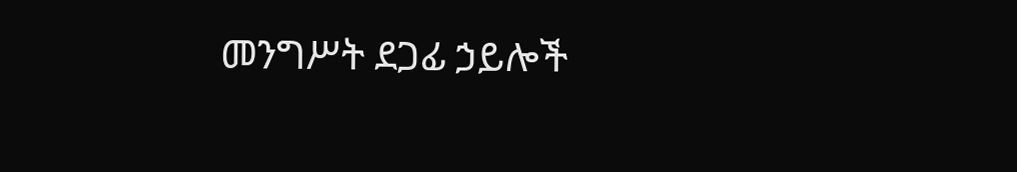መንግሥት ደጋፊ ኃይሎች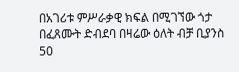በአገሪቱ ምሥራቃዊ ክፍል በሚገኘው ጎታ በፈጸሙት ድብደባ በዛሬው ዕለት ብቻ ቢያንስ 50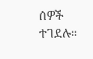ሰዎች ተገደሉ።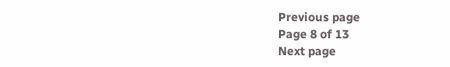Previous page
Page 8 of 13
Next page